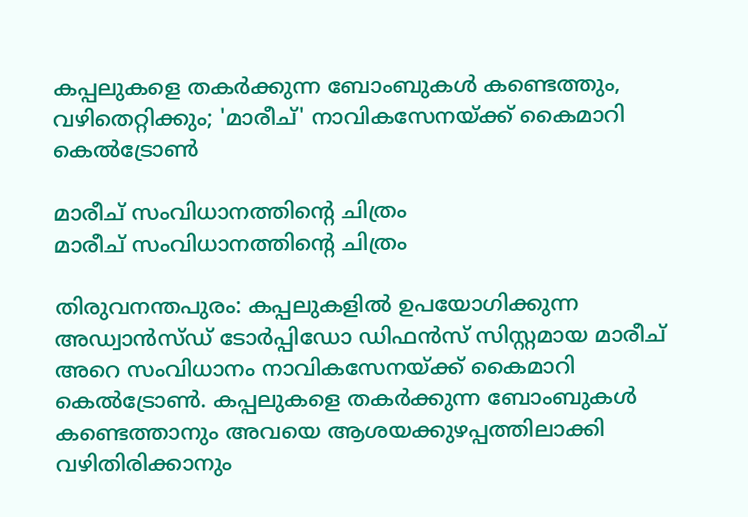കപ്പലുകളെ തകർക്കുന്ന ബോംബുകൾ കണ്ടെത്തും, വഴിതെറ്റിക്കും; 'മാരീച്' നാവികസേനയ്ക്ക് കൈമാറി കെൽട്രോൺ

മാരീച് സംവിധാനത്തിന്റെ ചിത്രം
മാരീച് സംവിധാനത്തിന്റെ ചിത്രം

തിരുവനന്തപുരം: കപ്പലുകളിൽ ഉപയോഗിക്കുന്ന അഡ്വാൻസ്ഡ് ടോർപ്പി‍ഡോ ഡിഫൻസ് സിസ്റ്റമായ മാരീച് അറെ സംവിധാനം നാവികസേനയ്ക്ക് കൈമാറി കെൽട്രോൺ. കപ്പലുകളെ തകര്‍ക്കുന്ന ബോംബുകള്‍ കണ്ടെത്താനും അവയെ ആശയക്കുഴപ്പത്തിലാക്കി വഴിതിരിക്കാനും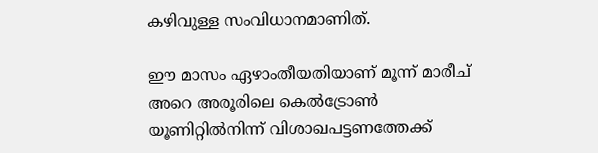കഴിവുള്ള സംവിധാനമാണിത്.

ഈ മാസം ഏഴാംതീയതിയാണ് മൂന്ന് മാരീച് അറെ അരൂരിലെ കെല്‍ട്രോണ്‍ യൂണിറ്റില്‍നിന്ന് വിശാഖപട്ടണത്തേക്ക്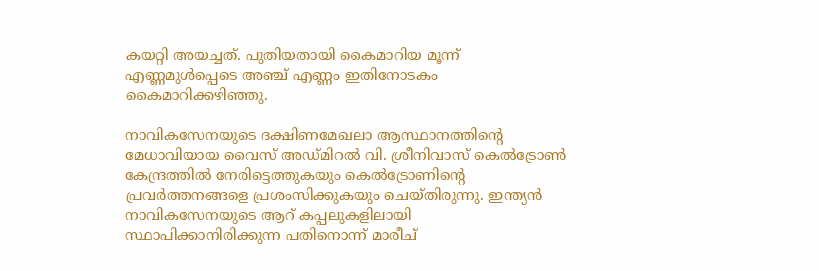കയറ്റി അയച്ചത്. പുതിയതായി കൈമാറിയ മൂന്ന് എണ്ണമുള്‍പ്പെടെ അഞ്ച് എണ്ണം ഇതിനോടകം കൈമാറിക്കഴിഞ്ഞു.

നാവികസേനയുടെ ദക്ഷിണമേഖലാ ആസ്ഥാനത്തിന്റെ മേധാവിയായ വൈസ് അഡ്മിറൽ വി. ശ്രീനിവാസ് കെല്‍ട്രോണ്‍ കേന്ദ്രത്തില്‍ നേരിട്ടെത്തുകയും കെല്‍ട്രോണിന്റെ പ്രവര്‍ത്തനങ്ങളെ പ്രശംസിക്കുകയും ചെയ്തിരുന്നു. ഇന്ത്യന്‍ നാവികസേനയുടെ ആറ് കപ്പലുകളിലായി സ്ഥാപിക്കാനിരിക്കുന്ന പതിനൊന്ന് മാരീച്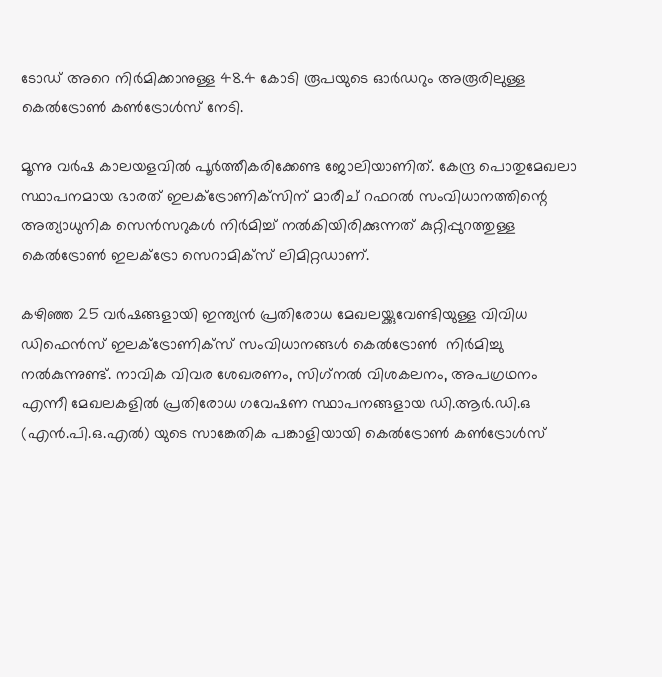ടോഡ് അറെ നിര്‍മിക്കാനുള്ള 48.4 കോടി രൂപയുടെ ഓര്‍ഡറും അരൂരിലുള്ള കെല്‍ട്രോണ്‍ കണ്‍ട്രോള്‍സ് നേടി.

മൂന്നു വര്‍ഷ കാലയളവില്‍ പൂര്‍ത്തീകരിക്കേണ്ട ജോലിയാണിത്. കേന്ദ്ര പൊതുമേഖലാ സ്ഥാപനമായ ഭാരത് ഇലക്‌ട്രോണിക്‌സിന് മാരീച് റഫറല്‍ സംവിധാനത്തിന്റെ അത്യാധുനിക സെന്‍സറുകള്‍ നിര്‍മിച്ച് നല്‍കിയിരിക്കുന്നത് കുറ്റിപ്പുറത്തുള്ള കെല്‍ട്രോണ്‍ ഇലക്ട്രോ സെറാമിക്‌സ് ലിമിറ്റഡാണ്.

കഴിഞ്ഞ 25 വര്‍ഷങ്ങളായി ഇന്ത്യന്‍ പ്രതിരോധ മേഖലയ്ക്കുവേണ്ടിയുള്ള വിവിധ ഡിഫെന്‍സ് ഇലക്ട്രോണിക്‌സ് സംവിധാനങ്ങള്‍ കെല്‍ട്രോണ്‍  നിര്‍മിച്ചു നല്‍കുന്നുണ്ട്. നാവിക വിവര ശേഖരണം, സിഗ്‌നല്‍ വിശകലനം, അപഗ്രഥനം എന്നീ മേഖലകളില്‍ പ്രതിരോധ ഗവേഷണ സ്ഥാപനങ്ങളായ ഡി.ആര്‍.ഡി.ഒ (എന്‍.പി.ഒ.എല്‍) യുടെ സാങ്കേതിക പങ്കാളിയായി കെല്‍ട്രോണ്‍ കണ്‍ട്രോള്‍സ്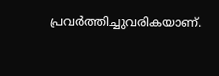പ്രവര്‍ത്തിച്ചുവരികയാണ്.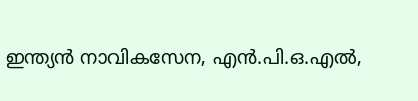ഇന്ത്യന്‍ നാവികസേന, എന്‍.പി.ഒ.എല്‍,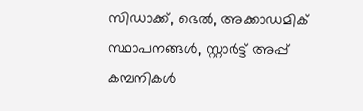സിഡാക്ക്, ഭെല്‍, അക്കാഡമിക് സ്ഥാപനങ്ങള്‍, സ്റ്റാര്‍ട്ട് അപ്പ് കമ്പനികള്‍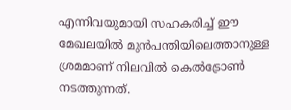എന്നിവയുമായി സഹകരിച്ച് ഈ മേഖലയില്‍ മുന്‍പന്തിയിലെത്താനുള്ള ശ്രമമാണ് നിലവിൽ കെല്‍ട്രോണ്‍ നടത്തുന്നത്.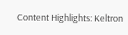Content Highlights: Keltron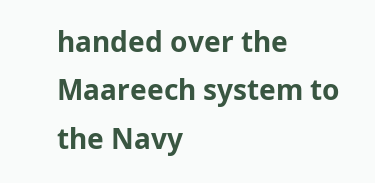handed over the Maareech system to the Navy